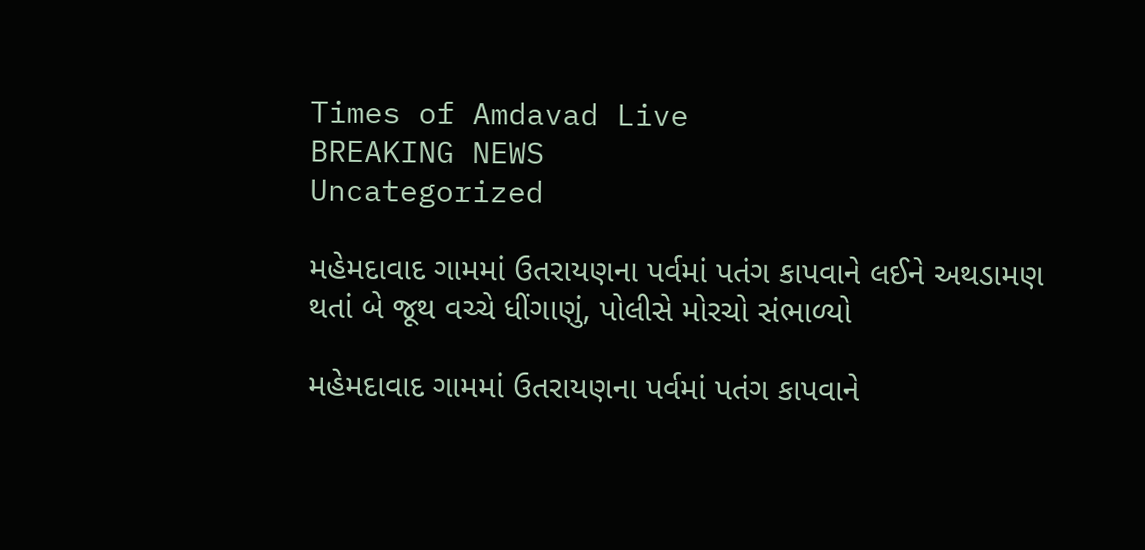Times of Amdavad Live
BREAKING NEWS
Uncategorized

મહેમદાવાદ ગામમાં ઉતરાયણના પર્વમાં પતંગ કાપવાને લઈને અથડામણ થતાં બે જૂથ વચ્ચે ધીંગાણું, પોલીસે મોરચો સંભાળ્યો

મહેમદાવાદ ગામમાં ઉતરાયણના પર્વમાં પતંગ કાપવાને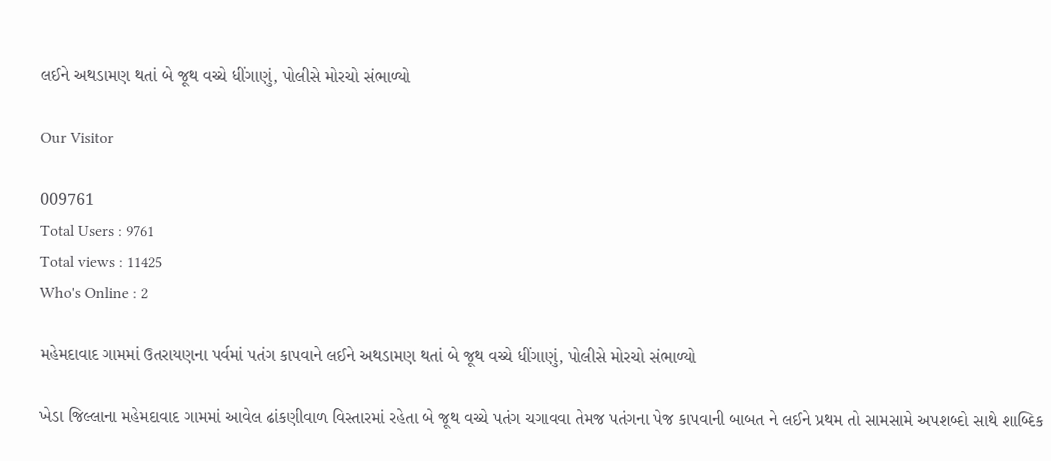લઈને અથડામણ થતાં બે જૂથ વચ્ચે ધીંગાણું, પોલીસે મોરચો સંભાળ્યો

Our Visitor

009761
Total Users : 9761
Total views : 11425
Who's Online : 2

મહેમદાવાદ ગામમાં ઉતરાયણના પર્વમાં પતંગ કાપવાને લઈને અથડામણ થતાં બે જૂથ વચ્ચે ધીંગાણું, પોલીસે મોરચો સંભાળ્યો

ખેડા જિલ્લાના મહેમદાવાદ ગામમાં આવેલ ઢાંકણીવાળ વિસ્તારમાં રહેતા બે જૂથ વચ્ચે પતંગ ચગાવવા તેમજ પતંગના પેજ કાપવાની બાબત ને લઈને પ્રથમ તો સામસામે અપશબ્દો સાથે શાબ્દિક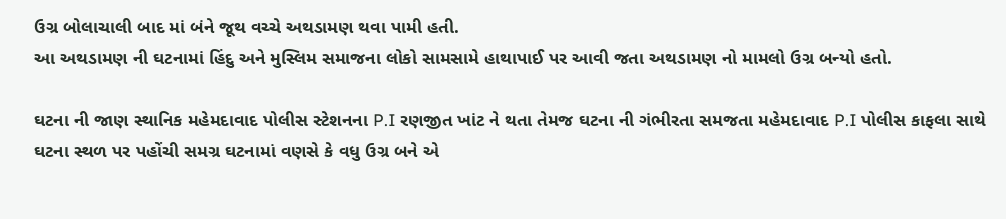ઉગ્ર બોલાચાલી બાદ માં બંને જૂથ વચ્ચે અથડામણ થવા પામી હતી.
આ અથડામણ ની ઘટનામાં હિંદુ અને મુસ્લિમ સમાજના લોકો સામસામે હાથાપાઈ પર આવી જતા અથડામણ નો મામલો ઉગ્ર બન્યો હતો.

ઘટના ની જાણ સ્થાનિક મહેમદાવાદ પોલીસ સ્ટેશનના P.I રણજીત ખાંટ ને થતા તેમજ ઘટના ની ગંભીરતા સમજતા મહેમદાવાદ P.I પોલીસ કાફલા સાથે ઘટના સ્થળ પર પહોંચી સમગ્ર ઘટનામાં વણસે કે વધુ ઉગ્ર બને એ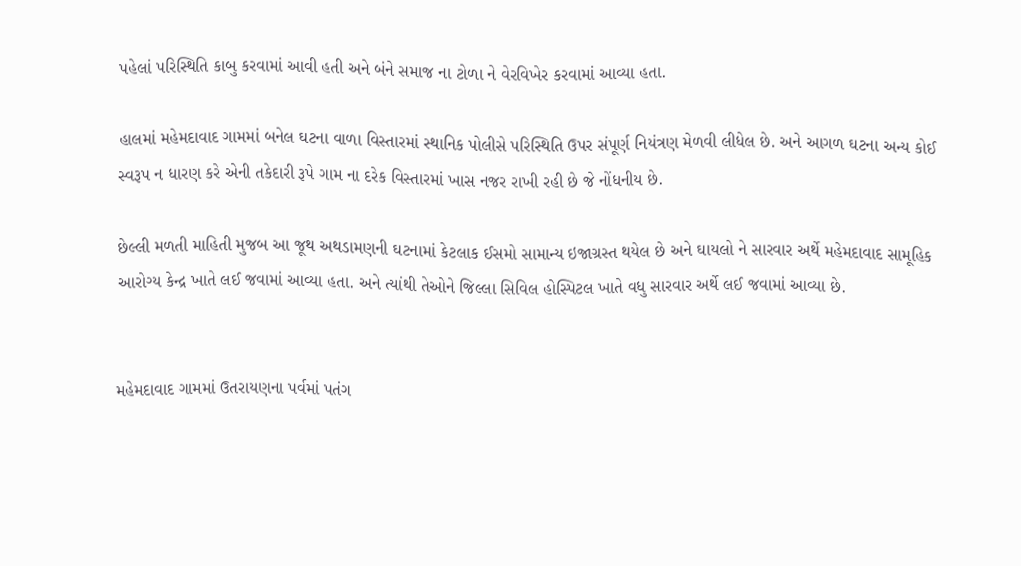પહેલાં પરિસ્થિતિ કાબુ કરવામાં આવી હતી અને બંને સમાજ ના ટોળા ને વેરવિખેર કરવામાં આવ્યા હતા.

હાલમાં મહેમદાવાદ ગામમાં બનેલ ઘટના વાળા વિસ્તારમાં સ્થાનિક પોલીસે પરિસ્થિતિ ઉપર સંપૂર્ણ નિયંત્રણ મેળવી લીધેલ છે. અને આગળ ઘટના અન્ય કોઈ સ્વરૂપ ન ધારણ કરે એની તકેદારી રૂપે ગામ ના દરેક વિસ્તારમાં ખાસ નજર રાખી રહી છે જે નોંધનીય છે.

છેલ્લી મળતી માહિતી મુજબ આ જૂથ અથડામણની ઘટનામાં કેટલાક ઈસમો સામાન્ય ઇજાગ્રસ્ત થયેલ છે અને ઘાયલો ને સારવાર અર્થે મહેમદાવાદ સામૂહિક આરોગ્ય કેન્દ્ર ખાતે લઈ જવામાં આવ્યા હતા. અને ત્યાંથી તેઓને જિલ્લા સિવિલ હોસ્પિટલ ખાતે વધુ સારવાર અર્થે લઈ જવામાં આવ્યા છે.


મહેમદાવાદ ગામમાં ઉતરાયણના પર્વમાં પતંગ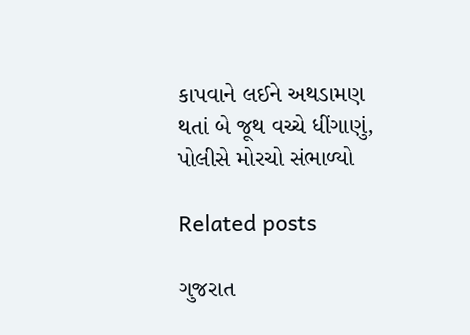કાપવાને લઈને અથડામણ થતાં બે જૂથ વચ્ચે ધીંગાણું, પોલીસે મોરચો સંભાળ્યો

Related posts

ગુજરાત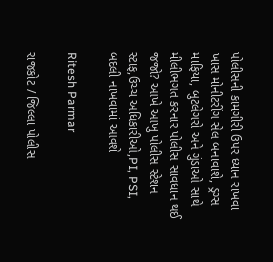પોલીસની કામગીરી ઉપર ધ્યાન રાખવા ખાસ મોનીટરીંગ સેલ બનાવાશે, ડ્રગ્સ માફિયા, બુટલેગરો અને ગુંડાઓ સાથે મીલીભગત કરનાર પોલીસ સાવધાન થઈ જજો? આખે આખુ પોલીસ સ્ટેશન સ્ટાફ,ઉચ્ચ અધિકારીઓ,PI, PSI, બદલી નાખવામાં આવશે

Ritesh Parmar

રાજકોટ / જિલ્લા પોલીસ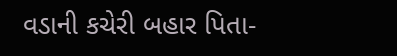વડાની કચેરી બહાર પિતા-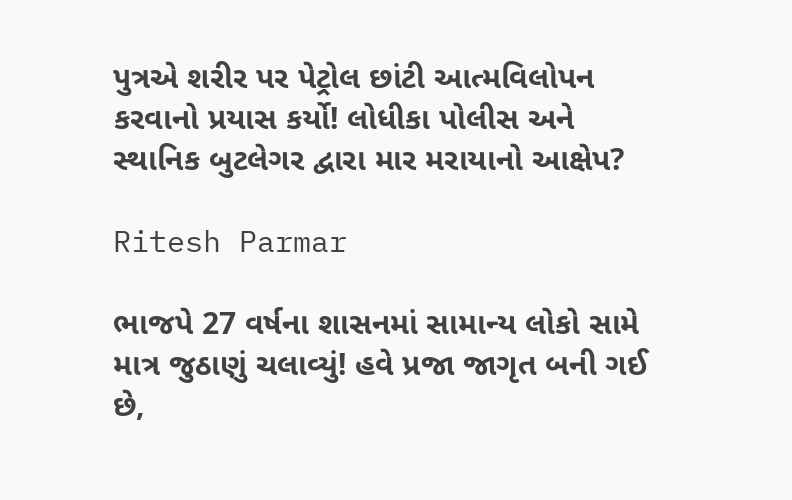પુત્રએ શરીર પર પેટ્રોલ છાંટી આત્મવિલોપન કરવાનો પ્રયાસ કર્યો! લોધીકા પોલીસ અને સ્થાનિક બુટલેગર દ્વારા માર મરાયાનો આક્ષેપ?

Ritesh Parmar

ભાજપે 27 વર્ષના શાસનમાં સામાન્ય લોકો સામે માત્ર જુઠાણું ચલાવ્યું! હવે પ્રજા જાગૃત બની ગઈ છે,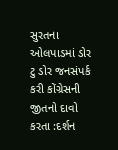સુરતના ઓલપાડમાં ડોર ટુ ડોર જનસંપર્ક કરી કોંગ્રેસની જીતનો દાવો કરતા :દર્શન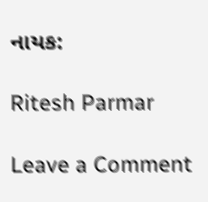નાયક:

Ritesh Parmar

Leave a Comment